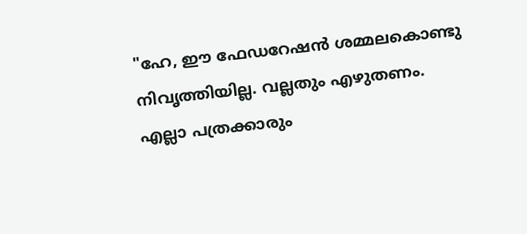"ഹേ, ഈ ഫേഡറേഷൻ ശമ്മലകൊണ്ടു നിവൃത്തിയില്ല. വല്ലതും എഴുതണം. എല്ലാ പത്രക്കാരും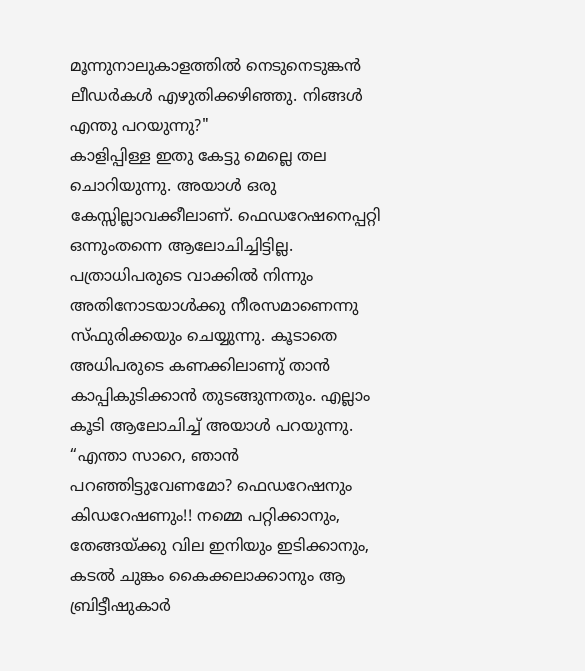മൂന്നുനാലുകാളത്തിൽ നെടുനെടുങ്കൻ ലീഡർകൾ എഴുതിക്കഴിഞ്ഞു. നിങ്ങൾ എന്തു പറയുന്നു?"
കാളിപ്പിള്ള ഇതു കേട്ടു മെല്ലെ തല ചൊറിയുന്നു. അയാൾ ഒരു കേസ്സില്ലാവക്കീലാണ്. ഫെഡറേഷനെപ്പറ്റി ഒന്നുംതന്നെ ആലോചിച്ചിട്ടില്ല. പത്രാധിപരുടെ വാക്കിൽ നിന്നും അതിനോടയാൾക്കു നീരസമാണെന്നു സ്ഫുരിക്കയും ചെയ്യുന്നു. കൂടാതെ അധിപരുടെ കണക്കിലാണു് താൻ കാപ്പികുടിക്കാൻ തുടങ്ങുന്നതും. എല്ലാം കൂടി ആലോചിച്ച് അയാൾ പറയുന്നു.
“എന്താ സാറെ, ഞാൻ പറഞ്ഞിട്ടുവേണമോ? ഫെഡറേഷനും കിഡറേഷണും!! നമ്മെ പറ്റിക്കാനും, തേങ്ങയ്ക്കു വില ഇനിയും ഇടിക്കാനും, കടൽ ചുങ്കം കൈക്കലാക്കാനും ആ ബ്രിട്ടീഷുകാർ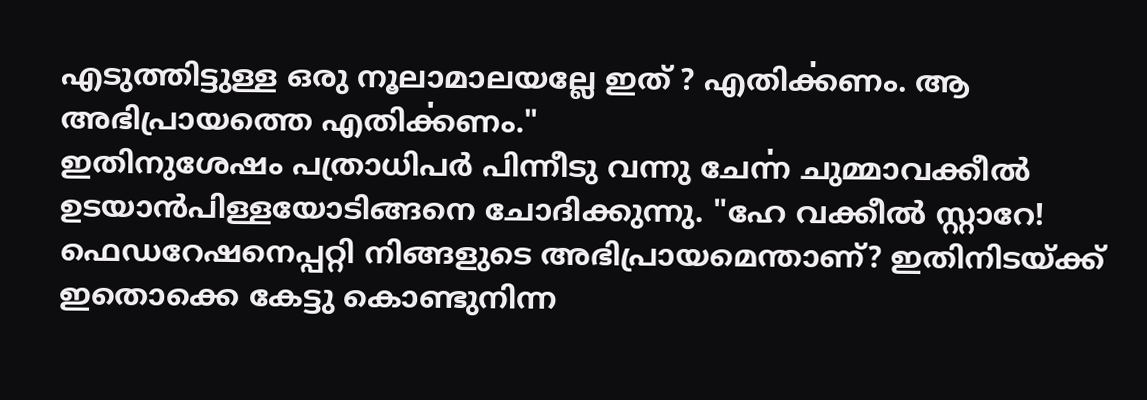എടുത്തിട്ടുള്ള ഒരു നൂലാമാലയല്ലേ ഇത് ? എതിൎക്കണം. ആ അഭിപ്രായത്തെ എതിൎക്കണം."
ഇതിനുശേഷം പത്രാധിപർ പിന്നീടു വന്നു ചേൎന്ന ചുമ്മാവക്കീൽ ഉടയാൻപിള്ളയോടിങ്ങനെ ചോദിക്കുന്നു. "ഹേ വക്കീൽ സ്റ്റാറേ! ഫെഡറേഷനെപ്പറ്റി നിങ്ങളുടെ അഭിപ്രായമെന്താണ്? ഇതിനിടയ്ക്ക് ഇതൊക്കെ കേട്ടു കൊണ്ടുനിന്ന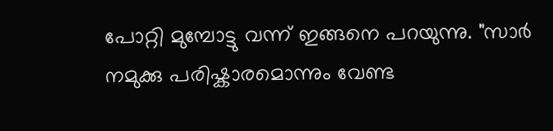പോറ്റി മുമ്പോട്ടു വന്ന് ഇങ്ങനെ പറയുന്നു. "സാർ നമുക്കു പരിഷ്കാരമൊന്നും വേണ്ട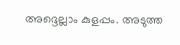അദ്ദെല്ലാം കുളപ്പം. അടുത്ത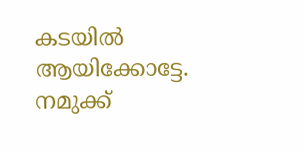കടയിൽ ആയിക്കോട്ടേ. നമുക്ക്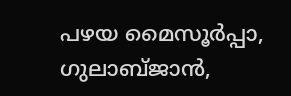പഴയ മൈസൂർപ്പാ, ഗുലാബ്ജാൻ,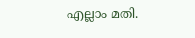എല്ലാം മതി.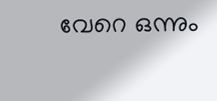വേറെ ഒന്നും